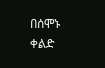በሰሞኑ ቀልድ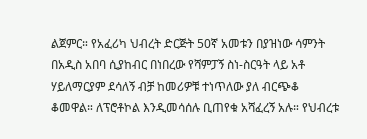ልጀምር። የአፈሪካ ህብረት ድርጅት 50ኛ አመቱን በያዝነው ሳምንት በአዲስ አበባ ሲያከብር በነበረው የሻምፓኝ ስነ-ስርዓት ላይ አቶ ሃይለማርያም ደሳለኝ ብቻ ከመሪዎቹ ተነጥለው ያለ ብርጭቆ ቆመዋል። ለፕሮቶኮል እንዲመሳሰሉ ቢጠየቁ አሻፈረኝ አሉ። የህብረቱ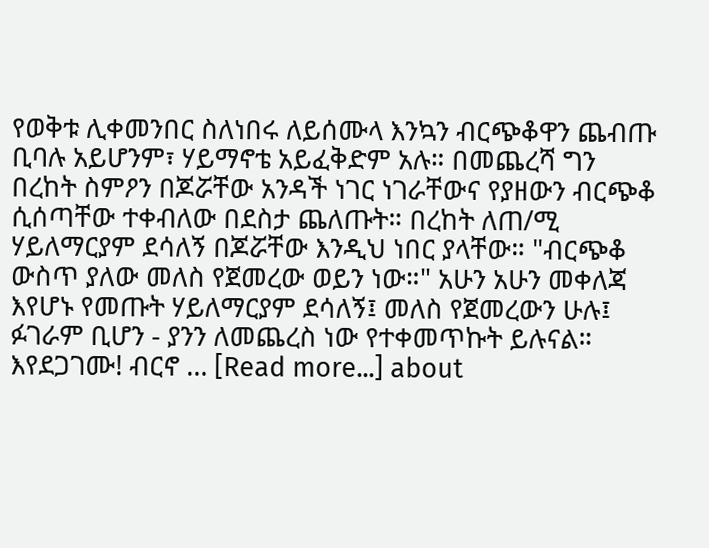የወቅቱ ሊቀመንበር ስለነበሩ ለይሰሙላ እንኳን ብርጭቆዋን ጨብጡ ቢባሉ አይሆንም፣ ሃይማኖቴ አይፈቅድም አሉ። በመጨረሻ ግን በረከት ስምዖን በጆሯቸው አንዳች ነገር ነገራቸውና የያዘውን ብርጭቆ ሲሰጣቸው ተቀብለው በደስታ ጨለጡት። በረከት ለጠ/ሚ ሃይለማርያም ደሳለኝ በጆሯቸው እንዲህ ነበር ያላቸው። "ብርጭቆ ውስጥ ያለው መለስ የጀመረው ወይን ነው።" አሁን አሁን መቀለጃ እየሆኑ የመጡት ሃይለማርያም ደሳለኝ፤ መለስ የጀመረውን ሁሉ፤ ፉገራም ቢሆን - ያንን ለመጨረስ ነው የተቀመጥኩት ይሉናል። እየደጋገሙ! ብርኖ … [Read more...] about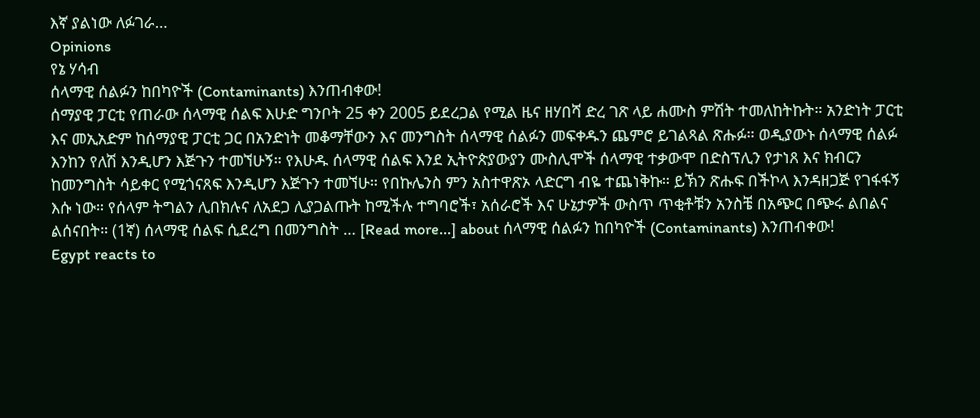እኛ ያልነው ለፉገራ…
Opinions
የኔ ሃሳብ
ሰላማዊ ሰልፉን ከበካዮች (Contaminants) እንጠብቀው!
ሰማያዊ ፓርቲ የጠራው ሰላማዊ ሰልፍ እሁድ ግንቦት 25 ቀን 2005 ይደረጋል የሚል ዜና ዘሃበሻ ድረ ገጽ ላይ ሐሙስ ምሽት ተመለከትኩት። አንድነት ፓርቲ እና መኢአድም ከሰማያዊ ፓርቲ ጋር በአንድነት መቆማቸውን እና መንግስት ሰላማዊ ሰልፉን መፍቀዱን ጨምሮ ይገልጻል ጽሑፉ። ወዲያውኑ ሰላማዊ ሰልፉ እንከን የለሽ እንዲሆን እጅጉን ተመኘሁኝ። የእሁዱ ሰላማዊ ሰልፍ እንደ ኢትዮጵያውያን ሙስሊሞች ሰላማዊ ተቃውሞ በድስፕሊን የታነጸ እና ክብርን ከመንግስት ሳይቀር የሚጎናጸፍ እንዲሆን እጅጉን ተመኘሁ። የበኩሌንስ ምን አስተዋጽኦ ላድርግ ብዬ ተጨነቅኩ። ይኽን ጽሑፍ በችኮላ እንዳዘጋጅ የገፋፋኝ እሱ ነው። የሰላም ትግልን ሊበክሉና ለአደጋ ሊያጋልጡት ከሚችሉ ተግባሮች፣ አሰራሮች እና ሁኔታዎች ውስጥ ጥቂቶቹን አንስቼ በአጭር በጭሩ ልበልና ልሰናበት። (1ኛ) ሰላማዊ ሰልፍ ሲደረግ በመንግስት … [Read more...] about ሰላማዊ ሰልፉን ከበካዮች (Contaminants) እንጠብቀው!
Egypt reacts to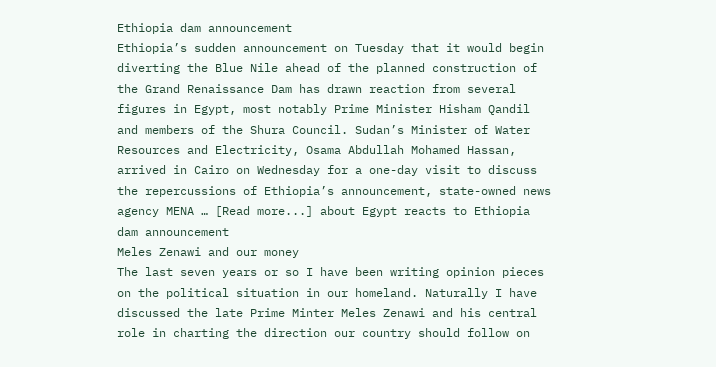Ethiopia dam announcement
Ethiopia’s sudden announcement on Tuesday that it would begin diverting the Blue Nile ahead of the planned construction of the Grand Renaissance Dam has drawn reaction from several figures in Egypt, most notably Prime Minister Hisham Qandil and members of the Shura Council. Sudan’s Minister of Water Resources and Electricity, Osama Abdullah Mohamed Hassan, arrived in Cairo on Wednesday for a one-day visit to discuss the repercussions of Ethiopia’s announcement, state-owned news agency MENA … [Read more...] about Egypt reacts to Ethiopia dam announcement
Meles Zenawi and our money
The last seven years or so I have been writing opinion pieces on the political situation in our homeland. Naturally I have discussed the late Prime Minter Meles Zenawi and his central role in charting the direction our country should follow on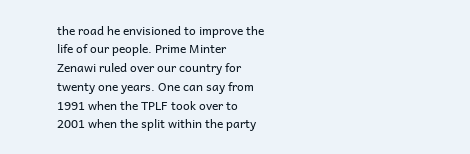the road he envisioned to improve the life of our people. Prime Minter Zenawi ruled over our country for twenty one years. One can say from 1991 when the TPLF took over to 2001 when the split within the party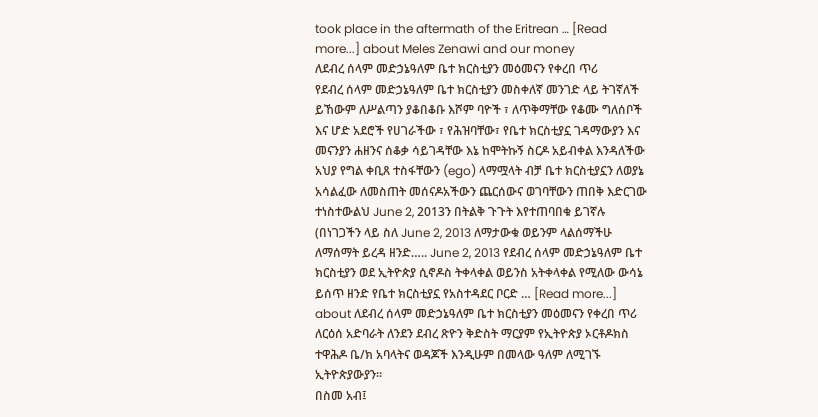took place in the aftermath of the Eritrean … [Read more...] about Meles Zenawi and our money
ለደብረ ሰላም መድኃኔዓለም ቤተ ክርስቲያን መዕመናን የቀረበ ጥሪ
የደብረ ሰላም መድኃኔዓለም ቤተ ክርስቲያን መስቀለኛ መንገድ ላይ ትገኛለች ይኸውም ለሥልጣን ያቆበቆቡ እሾም ባዮች ፣ ለጥቅማቸው የቆሙ ግለሰቦች እና ሆድ አደሮች የሀገራችው ፣ የሕዝባቸው፣ የቤተ ክርስቲያኗ ገዳማውያን እና መናንያን ሐዘንና ሰቆቃ ሳይገዳቸው እኔ ከሞትኩኝ ስርዶ አይብቀል እንዳለችው አህያ የግል ቀቢጸ ተስፋቸውን (ego) ላማሟላት ብቻ ቤተ ክርስቲያኗን ለወያኔ አሳልፈው ለመስጠት መሰናዶአችውን ጨርሰውና ወገባቸውን ጠበቅ እድርገው ተነስተውልህ June 2, 2013ን በትልቅ ጉጉት እየተጠባበቁ ይገኛሉ (በነገጋችን ላይ ስለ June 2, 2013 ለማታውቁ ወይንም ላልሰማችሁ ለማሰማት ይረዳ ዘንድ….. June 2, 2013 የደብረ ሰላም መድኃኔዓለም ቤተ ክርስቲያን ወደ ኢትዮጵያ ሲኖዶስ ትቀላቀል ወይንስ አትቀላቀል የሚለው ውሳኔ ይሰጥ ዘንድ የቤተ ክርስቲያኗ የአስተዳደር ቦርድ … [Read more...] about ለደብረ ሰላም መድኃኔዓለም ቤተ ክርስቲያን መዕመናን የቀረበ ጥሪ
ለርዕሰ አድባራት ለንደን ደብረ ጽዮን ቅድስት ማርያም የኢትዮጵያ ኦርቶዶክስ ተዋሕዶ ቤ/ክ አባላትና ወዳጆች እንዲሁም በመላው ዓለም ለሚገኙ ኢትዮጵያውያን።
በስመ አብ፤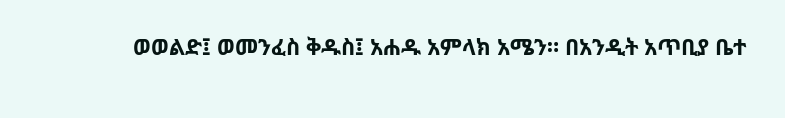ወወልድ፤ ወመንፈስ ቅዱስ፤ አሐዱ አምላክ አሜን። በአንዲት አጥቢያ ቤተ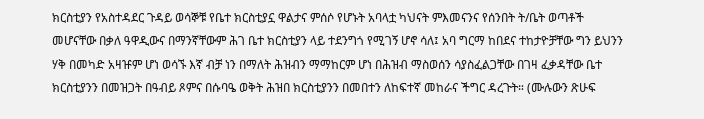ክርስቲያን የአስተዳደር ጉዳይ ወሳኞቹ የቤተ ክርስቲያኗ ዋልታና ምሰሶ የሆኑት አባላቷ ካህናት ምእመናንና የሰንበት ት/ቤት ወጣቶች መሆናቸው በቃለ ዓዋዲውና በማንኛቸውም ሕገ ቤተ ክርስቲያን ላይ ተደንግጎ የሚገኝ ሆኖ ሳለ፤ አባ ግርማ ከበደና ተከታዮቻቸው ግን ይህንን ሃቅ በመካድ አዛዡም ሆነ ወሳኙ እኛ ብቻ ነን በማለት ሕዝብን ማማከርም ሆነ በሕዝብ ማስወሰን ሳያስፈልጋቸው በገዛ ፈቃዳቸው ቤተ ክርስቲያንን በመዝጋት በዓብይ ጾምና በሱባዔ ወቅት ሕዝበ ክርስቲያንን በመበተን ለከፍተኛ መከራና ችግር ዳረጉት። (ሙሉውን ጽሁፍ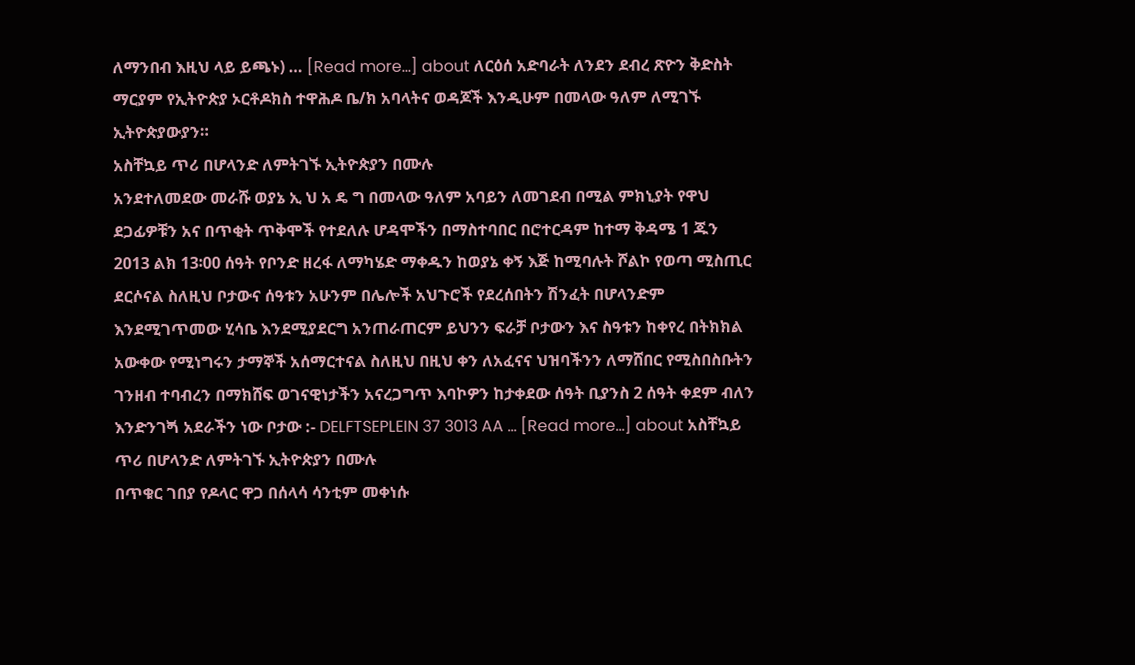ለማንበብ እዚህ ላይ ይጫኑ) … [Read more...] about ለርዕሰ አድባራት ለንደን ደብረ ጽዮን ቅድስት ማርያም የኢትዮጵያ ኦርቶዶክስ ተዋሕዶ ቤ/ክ አባላትና ወዳጆች እንዲሁም በመላው ዓለም ለሚገኙ ኢትዮጵያውያን።
አስቸኳይ ጥሪ በሆላንድ ለምትገኙ ኢትዮጵያን በሙሉ
አንደተለመደው መራሹ ወያኔ ኢ ህ አ ዴ ግ በመላው ዓለም አባይን ለመገደብ በሚል ምክኒያት የዋህ ደጋፊዎቹን አና በጥቂት ጥቅሞች የተደለሉ ሆዳሞችን በማስተባበር በሮተርዳም ከተማ ቅዳሜ 1 ጁን 2013 ልክ 13፡00 ሰዓት የቦንድ ዘረፋ ለማካሄድ ማቀዱን ከወያኔ ቀኝ እጅ ከሚባሉት ሾልኮ የወጣ ሚስጢር ደርሶናል ስለዚህ ቦታውና ሰዓቱን አሁንም በሌሎች አህጉሮች የደረሰበትን ሽንፈት በሆላንድም እንደሚገጥመው ሂሳቤ እንደሚያደርግ አንጠራጠርም ይህንን ፍራቻ ቦታውን እና ስዓቱን ከቀየረ በትክክል አውቀው የሚነግሩን ታማኞች አሰማርተናል ስለዚህ በዚህ ቀን ለአፈናና ህዝባችንን ለማሸበር የሚስበስቡትን ገንዘብ ተባብረን በማክሸፍ ወገናዊነታችን አናረጋግጥ እባኮዎን ከታቀደው ሰዓት ቢያንስ 2 ሰዓት ቀደም ብለን እንድንገጝ አደራችን ነው ቦታው :- DELFTSEPLEIN 37 3013 AA … [Read more...] about አስቸኳይ ጥሪ በሆላንድ ለምትገኙ ኢትዮጵያን በሙሉ
በጥቁር ገበያ የዶላር ዋጋ በሰላሳ ሳንቲም መቀነሱ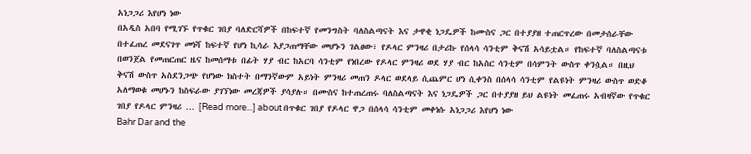አነጋጋሪ እየሆነ ነው
በአዲስ አበባ የሚገኙ የጥቁር ገበያ ባለድርሻዎች በከፍተኛ የመንግስት ባለስልጣናት እና ታዋቂ ነጋዴዎች ከሙስና ጋር በተያያዘ ተጠርጥረው በመታሰራቸው በተፈጠረ መደናገጥ መነሻ ከፍተኛ የሆነ ኪሳራ እያጋጠማቸው መሆኑን ገልፀው፣ የዶላር ምንዛሪ በታሪኩ የሰላሳ ሳንቲም ቅናሽ አሳይቷል። የከፍተኛ ባለስልጣናቱ በወንጀል የመጠርጠር ዜና ከመሰማቱ በፊት ሃያ ብር ከአርባ ሳንቲም የነበረው የዶላር ምንዛሪ ወደ ሃያ ብር ከአስር ሳንቲም በሳምንት ውስጥ ቀንሷል። በዚህ ቅናሽ ውስጥ አስደንጋጭ የሆነው ክስተት በማንኛውም አይነት ምንዛሪ መጠን ዶላር ወደላይ ሲጨምር ሆነ ሲቀንስ በሰላሳ ሳንቲም የልዩነት ምንዛሪ ውስጥ ወድቆ አለማወቁ መሆኑን ከስፍራው ያገኘነው መረጃዎች ያሳያሉ። በሙስና ከተጠረጠሩ ባለስልጣናት እና ነጋዴዎች ጋር በተያያዘ ይህ ልዩነት መፈጠሩ አብዛኛው የጥቁር ገበያ የዶላር ምንዛሪ … [Read more...] about በጥቁር ገበያ የዶላር ዋጋ በሰላሳ ሳንቲም መቀነሱ አነጋጋሪ እየሆነ ነው
Bahr Dar and the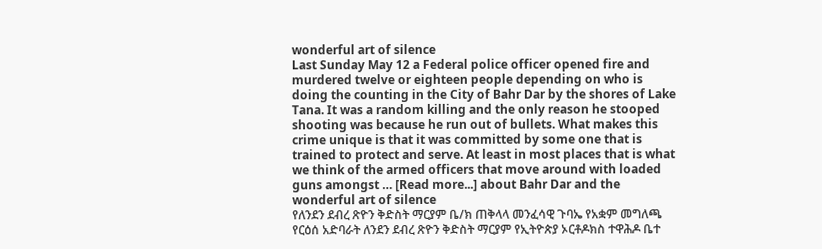wonderful art of silence
Last Sunday May 12 a Federal police officer opened fire and murdered twelve or eighteen people depending on who is doing the counting in the City of Bahr Dar by the shores of Lake Tana. It was a random killing and the only reason he stooped shooting was because he run out of bullets. What makes this crime unique is that it was committed by some one that is trained to protect and serve. At least in most places that is what we think of the armed officers that move around with loaded guns amongst … [Read more...] about Bahr Dar and the wonderful art of silence
የለንደን ደብረ ጽዮን ቅድስት ማርያም ቤ/ክ ጠቅላላ መንፈሳዊ ጉባኤ የአቋም መግለጫ
የርዕሰ አድባራት ለንደን ደብረ ጽዮን ቅድስት ማርያም የኢትዮጵያ ኦርቶዶክስ ተዋሕዶ ቤተ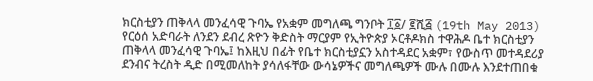ክርስቲያን ጠቅላላ መንፈሳዊ ጉባኤ የአቋም መግለጫ ግንቦት ፲፩/ ፪ሺ፭ (19th May 2013) የርዕሰ አድባራት ለንደን ደብረ ጽዮን ቅድስት ማርያም የኢትዮጵያ ኦርቶዶክስ ተዋሕዶ ቤተ ክርስቲያን ጠቅላላ መንፈሳዊ ጉባኤ፤ ከእዚህ በፊት የቤተ ክርስቲያኗን አስተዳደር አቋም፣ የውስጥ መተዳደሪያ ደንብና ትረስት ዲድ በሚመለከት ያሳለፋቸው ውሳኔዎችና መግለጫዎች ሙሉ በሙሉ እንደተጠበቁ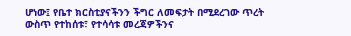ሆነው፤ የቤተ ክርስቲያናችንን ችግር ለመፍታት በሚደረገው ጥረት ውስጥ የተከሰቱ፣ የተሳሳቱ መረጃዎችንና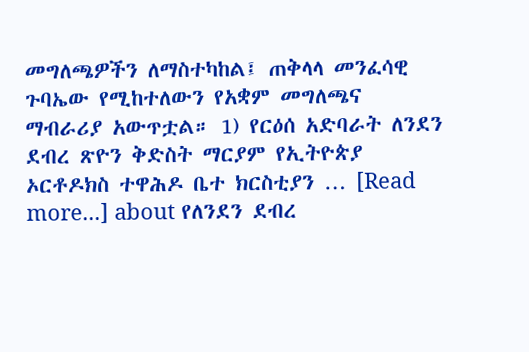መግለጫዎችን ለማስተካከል፤ ጠቅላላ መንፈሳዊ ጉባኤው የሚከተለውን የአቋም መግለጫና ማብራሪያ አውጥቷል። 1) የርዕሰ አድባራት ለንደን ደብረ ጽዮን ቅድስት ማርያም የኢትዮጵያ ኦርቶዶክስ ተዋሕዶ ቤተ ክርስቲያን … [Read more...] about የለንደን ደብረ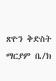ጽዮን ቅድስት ማርያም ቤ/ክ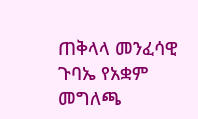ጠቅላላ መንፈሳዊ ጉባኤ የአቋም መግለጫ